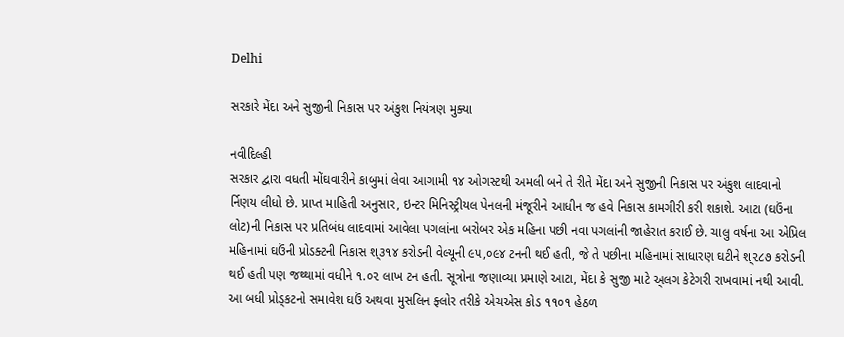Delhi

સરકારે મેંદા અને સુજીની નિકાસ પર અંકુશ નિયંત્રણ મુક્યા

નવીદિલ્હી
સરકાર દ્વારા વધતી મોંઘવારીને કાબુમાં લેવા આગામી ૧૪ ઓગસ્ટથી અમલી બને તે રીતે મેંદા અને સુજીની નિકાસ પર અંકુશ લાદવાનો ર્નિણય લીધો છે. પ્રાપ્ત માહિતી અનુસાર, ઇન્ટર મિનિસ્ટ્રીયલ પેનલની મંજૂરીને આધીન જ હવે નિકાસ કામગીરી કરી શકાશે. આટા (ઘઉંના લોટ)ની નિકાસ પર પ્રતિબંધ લાદવામાં આવેલા પગલાંના બરોબર એક મહિના પછી નવા પગલાંની જાહેરાત કરાઈ છે. ચાલુ વર્ષના આ એપ્રિલ મહિનામાં ઘઉંની પ્રોડક્ટની નિકાસ શ્૩૧૪ કરોડની વેલ્યૂની ૯૫,૦૯૪ ટનની થઈ હતી, જે તે પછીના મહિનામાં સાધારણ ઘટીને શ્૨૮૭ કરોડની થઈ હતી પણ જથ્થામાં વધીને ૧.૦૨ લાખ ટન હતી. સૂત્રોના જણાવ્યા પ્રમાણે આટા, મેંદા કે સુજી માટે અ્‌લગ કેટેગરી રાખવામાં નથી આવી. આ બધી પ્રોડ્‌કટનો સમાવેશ ઘઉં અથવા મુસલિન ફ્લોર તરીકે એચએસ કોડ ૧૧૦૧ હેઠળ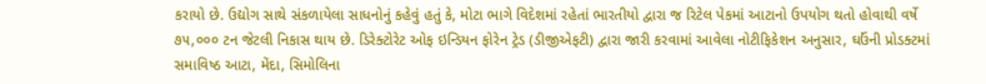કરાયો છે. ઉદ્યોગ સાથે સંકળાયેલા સાધનોનું કહેવું હતું કે, મોટા ભાગે વિદેશમાં રહેતાં ભારતીયો દ્વારા જ રિટેલ પેકમાં આટાનો ઉપયોગ થતો હોવાથી વર્ષે ૭૫,૦૦૦ ટન જેટલી નિકાસ થાય છે. ડિરેક્ટોરેટ ઓફ ઇન્ડિયન ફોરેન ટ્રેડ (ડીજીએફટી) દ્વારા જારી કરવામાં આવેલા નોટીફિકેશન અનુસાર, ઘઉંની પ્રોડક્ટમાં સમાવિષ્ઠ આટા, મેંદા, સિમોલિના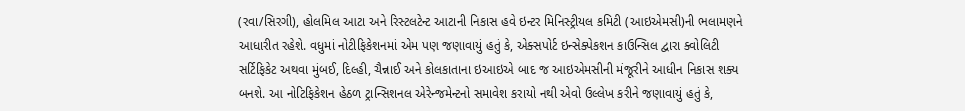(રવા/સિરગી), હોલમિલ આટા અને રિસ્ટલટેન્ટ આટાની નિકાસ હવે ઇન્ટર મિનિસ્ટ્રીયલ કમિટી (આઇએમસી)ની ભલામણને આધારીત રહેશે. વધુમાં નોટીફિકેશનમાં એમ પણ જણાવાયું હતું કે, એક્સપોર્ટ ઇન્સેક્પેકશન કાઉન્સિલ દ્વારા ક્વોલિટી સર્ટિફિકેટ અથવા મુંબઈ, દિલ્હી, ચૈન્નાઈ અને કોલકાતાના ઇઆઇએ બાદ જ આઇએમસીની મંજૂરીને આધીન નિકાસ શક્ય બનશે. આ નોટિફિકેશન હેઠળ ટ્રાન્સિશનલ એરેન્જમેન્ટનો સમાવેશ કરાયો નથી એવો ઉલ્લેખ કરીને જણાવાયું હતું કે,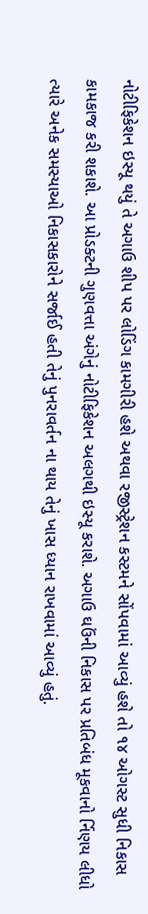નોટીફિકેશન ઇસ્યૂ થયું તે અગાઉ શીપ પર લોડિંગ કામગીરી હશે અથવા રજીસ્ટ્રેશન કસ્ટમને સોંપવામાં આવ્યું હશે તો ૧૪ ઓગસ્ટ સુધી નિકાસ કામકાજ કરી શકાશે. આ પ્રોડક્ટની ગુણવત્તા અંગેનું નોટીફિકેશન અલગથી ઇસ્યૂ કરાશે. અગાઉ ઘઉંની નિકાસ પર પ્રતિબંધ મૂકવાનો ર્નિણય લીધો ત્યારે અનેક સમસ્યાઓ નિકાસકારોને સર્જાઈ હતી તેનું પુનરાવર્તન ના થાય તેનું ખાસ ધ્યાન રાખવામાં આવ્યું હતું.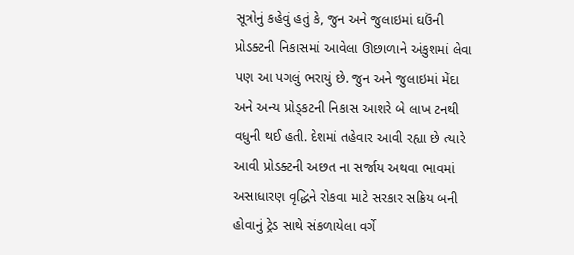સૂત્રોનું કહેવું હતું કે, જુન અને જુલાઇમાં ઘઉંની પ્રોડક્ટની નિકાસમાં આવેલા ઊછાળાને અંકુશમાં લેવા પણ આ પગલું ભરાયું છે. જુન અને જુલાઇમાં મેંદા અને અન્ય પ્રોડ્‌કટની નિકાસ આશરે બે લાખ ટનથી વધુની થઈ હતી. દેશમાં તહેવાર આવી રહ્યા છે ત્યારે આવી પ્રોડક્ટની અછત ના સર્જાય અથવા ભાવમાં અસાધારણ વૃદ્ધિને રોકવા માટે સરકાર સક્રિય બની હોવાનું ટ્રેડ સાથે સંકળાયેલા વર્ગે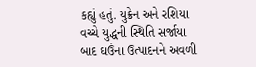કહ્યું હતું. યુક્રેન અને રશિયા વચ્ચે યુદ્ધની સ્થિતિ સર્જાયા બાદ ઘઉંના ઉત્પાદનને અવળી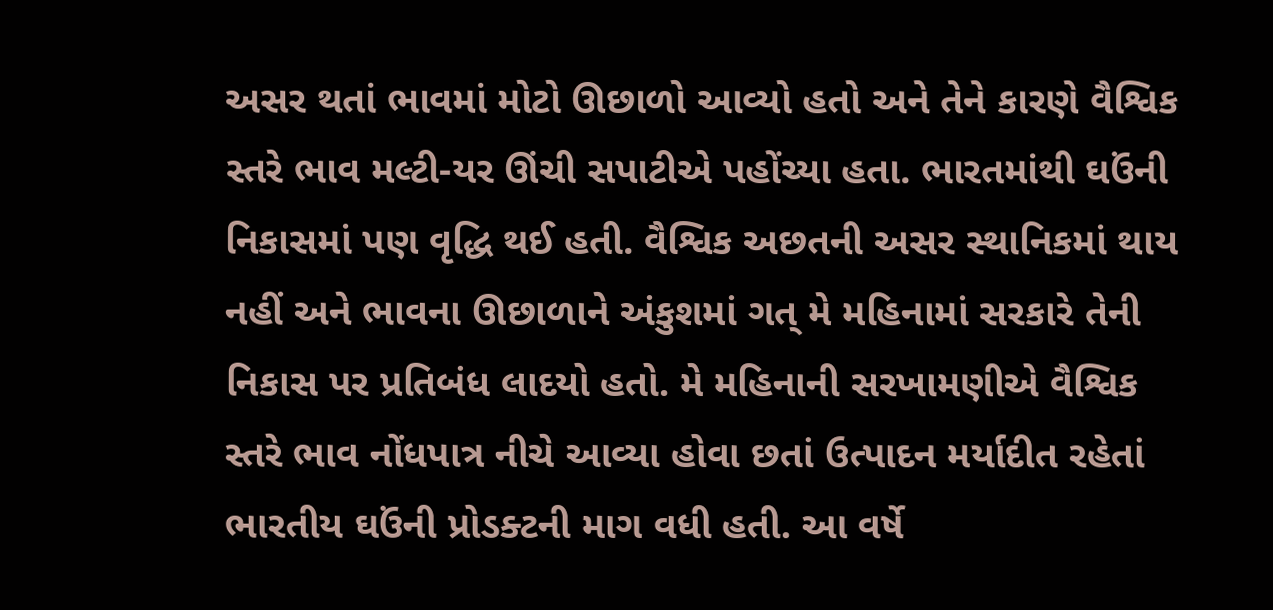અસર થતાં ભાવમાં મોટો ઊછાળો આવ્યો હતો અને તેને કારણે વૈશ્વિક સ્તરે ભાવ મલ્ટી-યર ઊંચી સપાટીએ પહોંચ્યા હતા. ભારતમાંથી ઘઉંની નિકાસમાં પણ વૃદ્ધિ થઈ હતી. વૈશ્વિક અછતની અસર સ્થાનિકમાં થાય નહીં અને ભાવના ઊછાળાને અંકુશમાં ગત્‌ મે મહિનામાં સરકારે તેની નિકાસ પર પ્રતિબંધ લાદયો હતો. મે મહિનાની સરખામણીએ વૈશ્વિક સ્તરે ભાવ નોંધપાત્ર નીચે આવ્યા હોવા છતાં ઉત્પાદન મર્યાદીત રહેતાં ભારતીય ઘઉંની પ્રોડક્ટની માગ વધી હતી. આ વર્ષે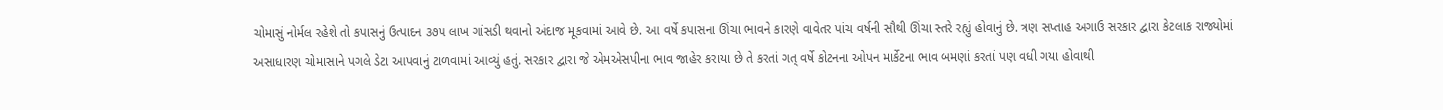ચોમાસું નોર્મલ રહેશે તો કપાસનું ઉત્પાદન ૩૭૫ લાખ ગાંસડી થવાનો અંદાજ મૂકવામાં આવે છે. આ વર્ષે કપાસના ઊંચા ભાવને કારણે વાવેતર પાંચ વર્ષની સૌથી ઊંચા સ્તરે રહ્યું હોવાનું છે. ત્રણ સપ્તાહ અગાઉ સરકાર દ્વારા કેટલાક રાજ્યોમાં અસાધારણ ચોમાસાને પગલે ડેટા આપવાનું ટાળવામાં આવ્યું હતું. સરકાર દ્વારા જે એમએસપીના ભાવ જાહેર કરાયા છે તે કરતાં ગત્‌ વર્ષે કોટનના ઓપન માર્કેટના ભાવ બમણાં કરતાં પણ વધી ગયા હોવાથી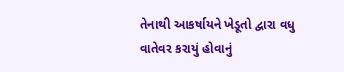તેનાથી આકર્ષાયને ખેડૂતો દ્વારા વધુ વાતેવર કરાયું હોવાનું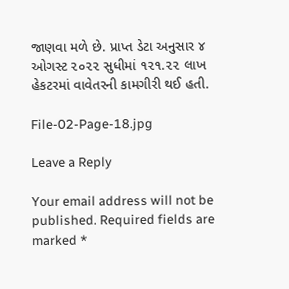જાણવા મળે છે. પ્રાપ્ત ડેટા અનુસાર ૪ ઓગસ્ટ ૨૦૨૨ સુધીમાં ૧૨૧.૨૨ લાખ હેકટરમાં વાવેતરની કામગીરી થઈ હતી.

File-02-Page-18.jpg

Leave a Reply

Your email address will not be published. Required fields are marked *